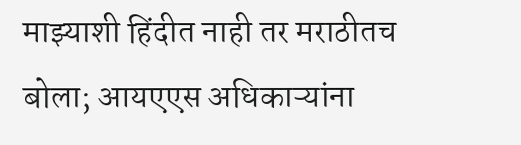माझ्याशी हिंदीत नाही तर मराठीतच बोला; आयएएस अधिकाऱ्यांना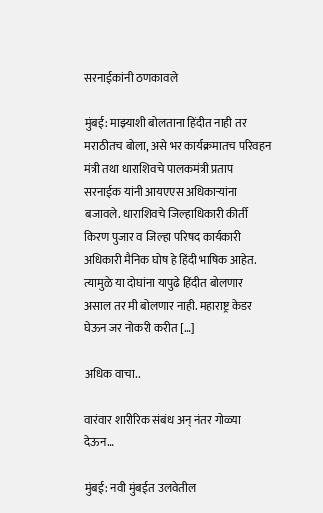सरनाईकांनी ठणकावले

मुंबई: माझ्याशी बोलताना हिंदीत नाही तर मराठीतच बोला, असे भर कार्यक्रमातच परिवहन मंत्री तथा धाराशिवचे पालकमंत्री प्रताप सरनाईक यांनी आयएएस अधिकाऱ्यांना बजावले. धाराशिवचे जिल्हाधिकारी कीर्ती किरण पुजार व जिल्हा परिषद कार्यकारी अधिकारी मैनिक घोष हे हिंदी भाषिक आहेत. त्यामुळे या दोघांना यापुढे हिंदीत बोलणार असाल तर मी बोलणार नाही. महाराष्ट्र केडर घेऊन जर नोकरी करीत […]

अधिक वाचा..

वारंवार शारीरिक संबंध अन् नंतर गोळ्या देऊन…

मुंबई: नवी मुंबईत उलवेतील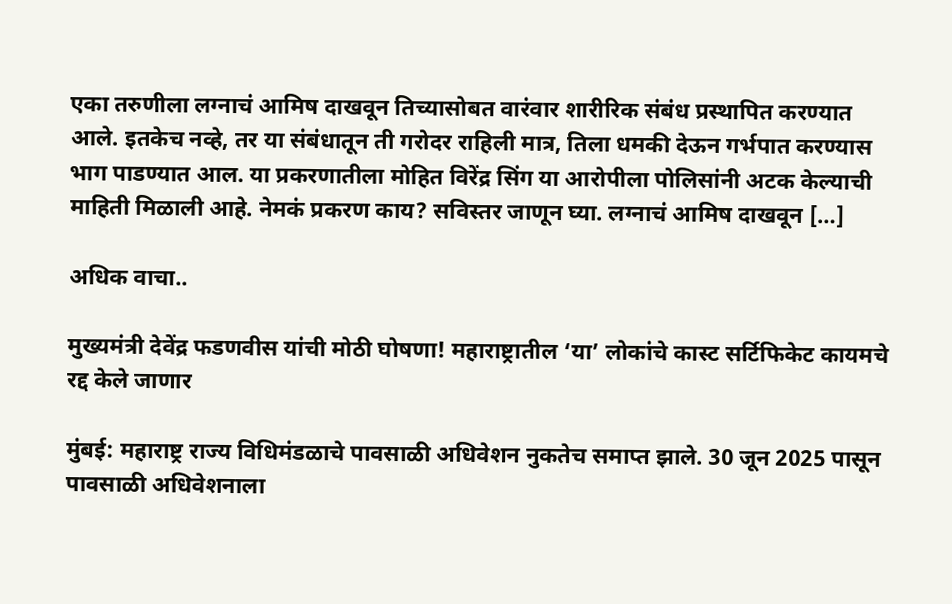एका तरुणीला लग्नाचं आमिष दाखवून तिच्यासोबत वारंवार शारीरिक संबंध प्रस्थापित करण्यात आले. इतकेच नव्हे, तर या संबंधातून ती गरोदर राहिली मात्र, तिला धमकी देऊन गर्भपात करण्यास भाग पाडण्यात आल. या प्रकरणातीला मोहित विरेंद्र सिंग या आरोपीला पोलिसांनी अटक केल्याची माहिती मिळाली आहे. नेमकं प्रकरण काय? सविस्तर जाणून घ्या. लग्नाचं आमिष दाखवून […]

अधिक वाचा..

मुख्यमंत्री देवेंद्र फडणवीस यांची मोठी घोषणा! महाराष्ट्रातील ‘या’ लोकांचे कास्ट सर्टिफिकेट कायमचे रद्द केले जाणार

मुंबई: महाराष्ट्र राज्य विधिमंडळाचे पावसाळी अधिवेशन नुकतेच समाप्त झाले. 30 जून 2025 पासून पावसाळी अधिवेशनाला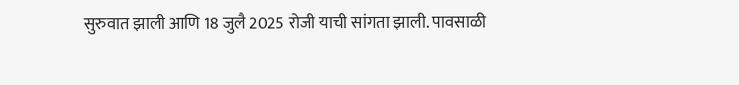सुरुवात झाली आणि 18 जुलै 2025 रोजी याची सांगता झाली. पावसाळी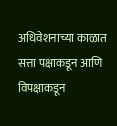अधिवेशनाच्या काळात सत्ता पक्षाकडून आणि विपक्षाकडून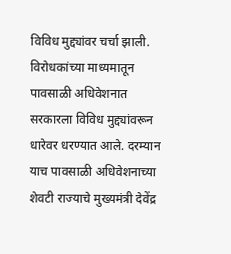विविध मुद्द्यांवर चर्चा झाली. विरोधकांच्या माध्यमातून पावसाळी अधिवेशनात सरकारला विविध मुद्द्यांवरून धारेवर धरण्यात आले. दरम्यान याच पावसाळी अधिवेशनाच्या शेवटी राज्याचे मुख्यमंत्री देवेंद्र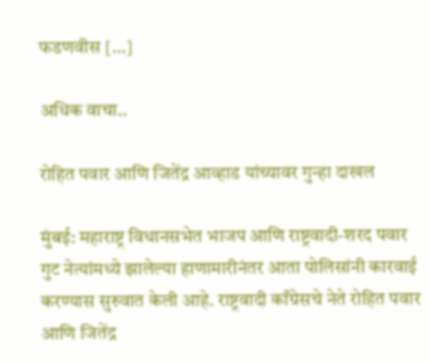फडणवीस […]

अधिक वाचा..

रोहित पवार आणि जितेंद्र आव्हाड यांच्यावर गुन्हा दाखल

मुंबई: महाराष्ट्र विधानसभेत भाजप आणि राष्ट्रवादी-शरद पवार गुट नेत्यांमध्ये झालेल्या हाणामारीनंतर आता पोलिसांनी कारवाई करण्यास सुरुवात केली आहे. राष्ट्रवादी काँग्रेसचे नेते रोहित पवार आणि जितेंद्र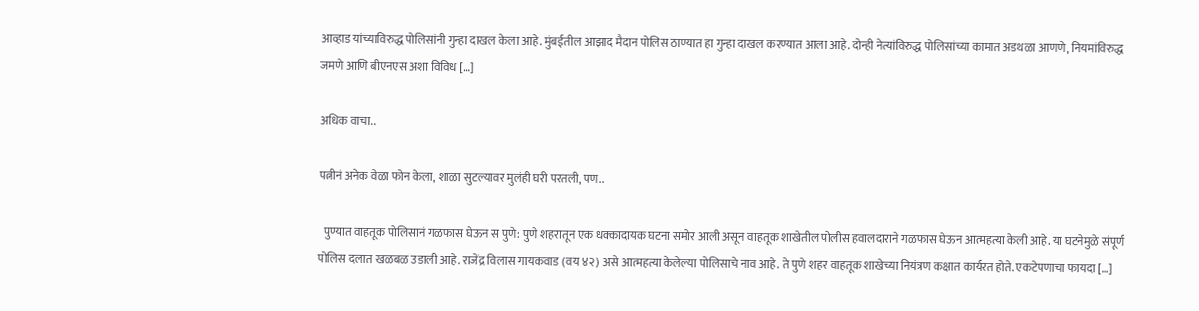आव्हाड यांच्याविरुद्ध पोलिसांनी गुन्हा दाखल केला आहे. मुंबईतील आझाद मैदान पोलिस ठाण्यात हा गुन्हा दाखल करण्यात आला आहे. दोन्ही नेत्यांविरुद्ध पोलिसांच्या कामात अडथळा आणणे, नियमांविरुद्ध जमणे आणि बीएनएस अशा विविध […]

अधिक वाचा..

पत्नीनं अनेक वेळा फोन केला, शाळा सुटल्यावर मुलंही घरी परतली, पण..

  पुण्यात वाहतूक पोलिसानं गळफास घेऊन स पुणे: पुणे शहरातून एक धक्कादायक घटना समोर आली असून वाहतूक शाखेतील पोलीस हवालदाराने गळफास घेऊन आत्महत्या केली आहे. या घटनेमुळे संपूर्ण पोलिस दलात खळबळ उडाली आहे. राजेंद्र विलास गायकवाड (वय ४२) असे आत्महत्या केलेल्या पोलिसाचे नाव आहे. ते पुणे शहर वाहतूक शाखेच्या नियंत्रण कक्षात कार्यरत होते. एकटेपणाचा फायदा […]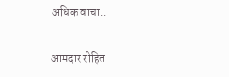अधिक वाचा..

आमदार रोहित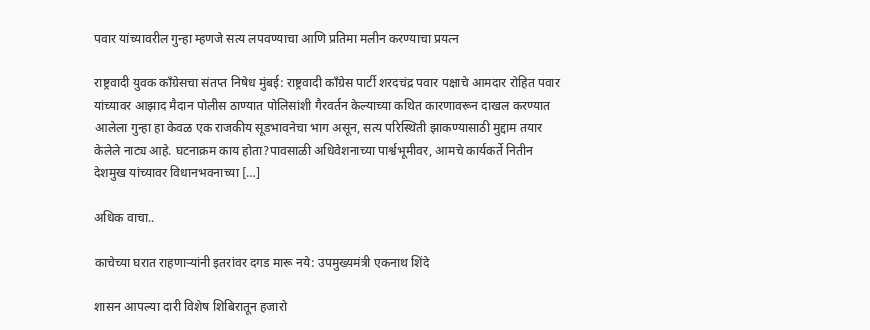पवार यांच्यावरील गुन्हा म्हणजे सत्य लपवण्याचा आणि प्रतिमा मलीन करण्याचा प्रयत्न

राष्ट्रवादी युवक काँग्रेसचा संतप्त निषेध मुंबई: राष्ट्रवादी काँग्रेस पार्टी शरदचंद्र पवार पक्षाचे आमदार रोहित पवार यांच्यावर आझाद मैदान पोलीस ठाण्यात पोलिसांशी गैरवर्तन केल्याच्या कथित कारणावरून दाखल करण्यात आलेला गुन्हा हा केवळ एक राजकीय सूडभावनेचा भाग असून, सत्य परिस्थिती झाकण्यासाठी मुद्दाम तयार केलेले नाट्य आहे. घटनाक्रम काय होता?पावसाळी अधिवेशनाच्या पार्श्वभूमीवर, आमचे कार्यकर्ते नितीन देशमुख यांच्यावर विधानभवनाच्या […]

अधिक वाचा..

काचेच्या घरात राहणाऱ्यांनी इतरांवर दगड मारू नये: उपमुख्यमंत्री एकनाथ शिंदे

शासन आपल्या दारी विशेष शिबिरातून हजारो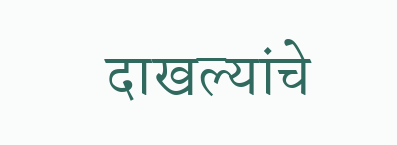दाखल्यांचे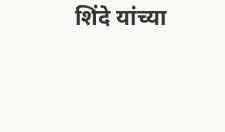शिंदे यांच्या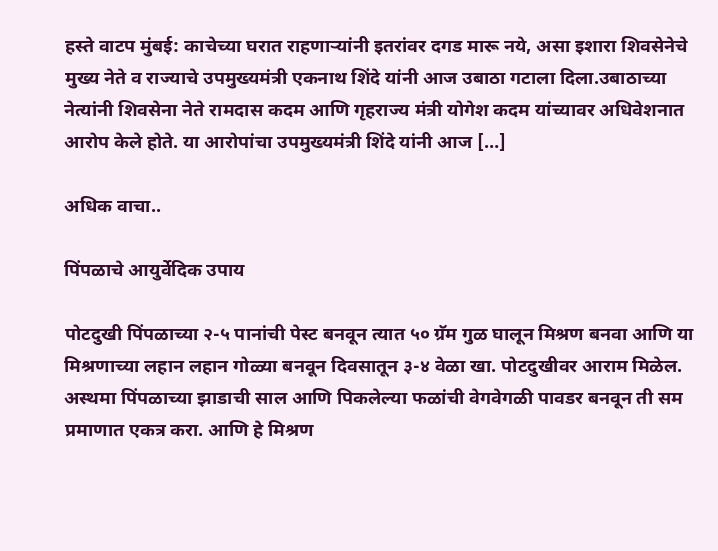हस्ते वाटप मुंबई: काचेच्या घरात राहणाऱ्यांनी इतरांवर दगड मारू नये, असा इशारा शिवसेनेचे मुख्य नेते व राज्याचे उपमुख्यमंत्री एकनाथ शिंदे यांनी आज उबाठा गटाला दिला.उबाठाच्या नेत्यांनी शिवसेना नेते रामदास कदम आणि गृहराज्य मंत्री योगेश कदम यांच्यावर अधिवेशनात आरोप केले होते. या आरोपांचा उपमुख्यमंत्री शिंदे यांनी आज […]

अधिक वाचा..

पिंपळाचे आयुर्वेदिक उपाय

पोटदुखी पिंपळाच्या २-५ पानांची पेस्ट बनवून त्यात ५० ग्रॅम गुळ घालून मिश्रण बनवा आणि या मिश्रणाच्या लहान लहान गोळ्या बनवून दिवसातून ३-४ वेळा खा. पोटदुखीवर आराम मिळेल. अस्थमा पिंपळाच्या झाडाची साल आणि पिकलेल्या फळांची वेगवेगळी पावडर बनवून ती सम प्रमाणात एकत्र करा. आणि हे मिश्रण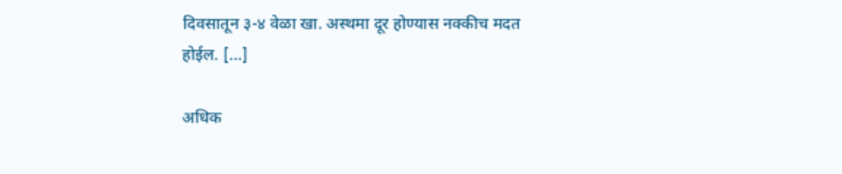दिवसातून ३-४ वेळा खा. अस्थमा दूर होण्यास नक्कीच मदत होईल. […]

अधिक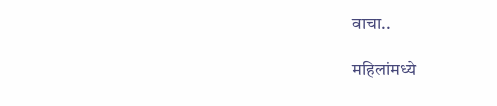वाचा..

महिलांमध्ये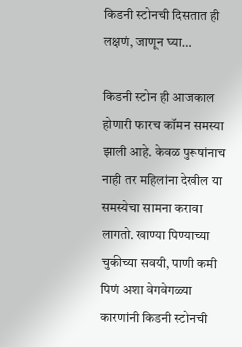किडनी स्टोनची दिसतात ही लक्षणं, जाणून घ्या…

किडनी स्टोन ही आजकाल होणारी फारच कॉमन समस्या झाली आहे. केवळ पुरूषांनाच नाही तर महिलांना देखील या समस्येचा सामना करावा लागतो. खाण्या पिण्याच्या चुकीच्या सवयी, पाणी कमी पिणं अशा वेगवेगळ्या कारणांनी किडनी स्टोनची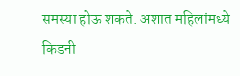समस्या होऊ शकते. अशात महिलांमध्ये किडनी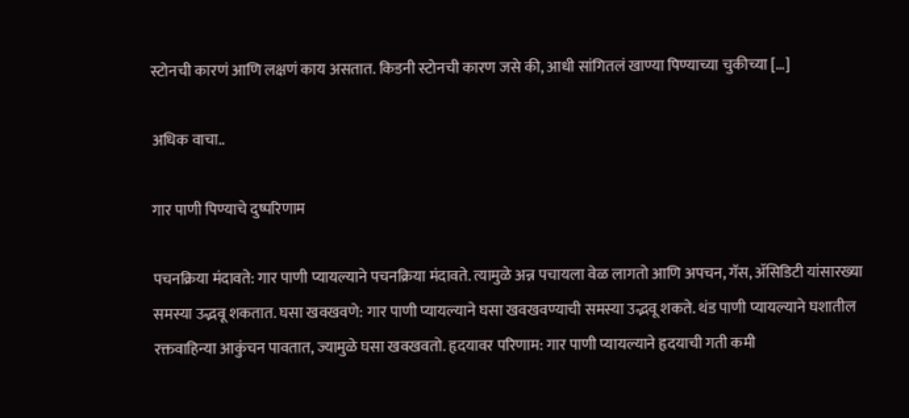स्टोनची कारणं आणि लक्षणं काय असतात. किडनी स्टोनची कारण जसे की, आधी सांगितलं खाण्या पिण्याच्या चुकीच्या […]

अधिक वाचा..

गार पाणी पिण्याचे दुष्परिणाम

पचनक्रिया मंदावते: गार पाणी प्यायल्याने पचनक्रिया मंदावते. त्यामुळे अन्न पचायला वेळ लागतो आणि अपचन, गॅस, ॲसिडिटी यांसारख्या समस्या उद्भवू शकतात. घसा खवखवणे: गार पाणी प्यायल्याने घसा खवखवण्याची समस्या उद्भवू शकते. थंड पाणी प्यायल्याने घशातील रक्तवाहिन्या आकुंचन पावतात, ज्यामुळे घसा खवखवतो. हृदयावर परिणाम: गार पाणी प्यायल्याने हृदयाची गती कमी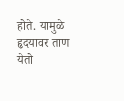होते. यामुळे हृदयावर ताण येतो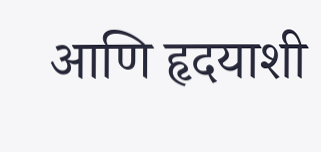आणि हृदयाशी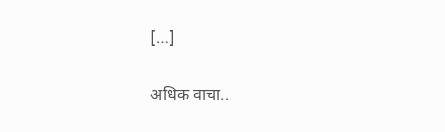[…]

अधिक वाचा..